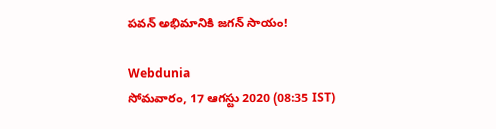పవన్ అభిమానికి జగన్ సాయం!

Webdunia
సోమవారం, 17 ఆగస్టు 2020 (08:35 IST)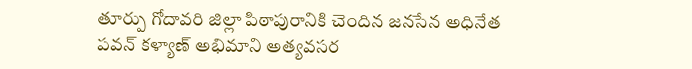తూర్పు గోదావరి జిల్లా పిఠాపురానికి చెందిన జనసేన అధినేత పవన్ కళ్యాణ్ అభిమాని అత్యవసర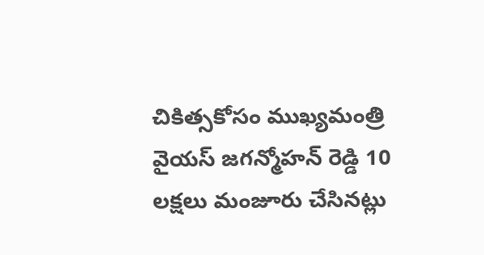చికిత్సకోసం ముఖ్యమంత్రి వైయస్ జగన్మోహన్ రెడ్డి 10 లక్షలు మంజూరు చేసినట్లు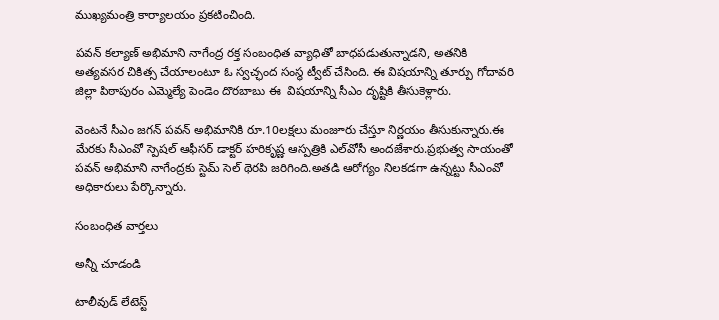ముఖ్యమంత్రి కార్యాలయం ప్రకటించింది.

పవన్ కల్యాణ్ అభిమాని నాగేంద్ర రక్త సంబంధిత వ్యాధితో బాధపడుతున్నాడని, అతనికి అత్యవసర చికిత్స చేయాలంటూ ఓ స్వచ్ఛంద సంస్థ ట్వీట్ చేసింది. ఈ విషయాన్ని తూర్పు గోదావరి జిల్లా పిఠాపురం ఎమ్మెల్యే పెండెం దొరబాబు ఈ  విషయాన్ని సీఎం దృష్టికి తీసుకెళ్లారు.

వెంటనే సీఎం జగన్ పవన్ అభిమానికి రూ.10లక్షలు మంజూరు చేస్తూ నిర్ణయం తీసుకున్నారు.ఈ మేరకు సీఎంవో స్పెషల్ ఆఫీసర్‌ డాక్టర్ హరికృష్ణ ఆస్పత్రికి ఎల్‌వోసీ అందజేశారు.ప్రభుత్వ సాయంతో పవన్ అభిమాని నాగేంద్రకు స్టెమ్ సెల్ థెరపి జరిగింది.అతడి ఆరోగ్యం నిలకడగా ఉన్నట్టు సీఎంవో అధికారులు పేర్కొన్నారు.

సంబంధిత వార్తలు

అన్నీ చూడండి

టాలీవుడ్ లేటెస్ట్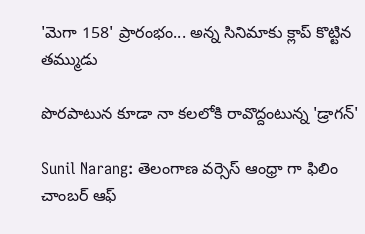'మెగా 158' ప్రారంభం... అన్న సినిమాకు క్లాప్ కొట్టిన తమ్ముడు

పొరపాటున కూడా నా కలలోకి రావొద్దంటున్న 'డ్రాగన్'

Sunil Narang: తెలంగాణ వర్సెస్ ఆంధ్రా గా ఫిలిం చాంబర్ ఆఫ్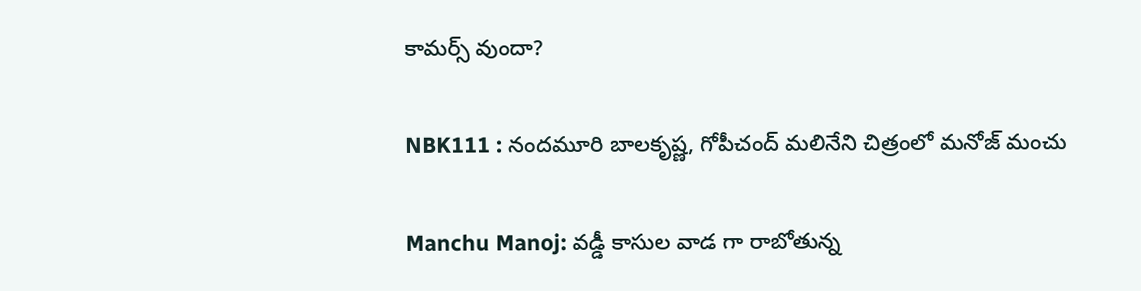కామర్స్ వుందా?

NBK111 : నందమూరి బాలకృష్ణ, గోపీచంద్ మలినేని చిత్రంలో మనోజ్ మంచు

Manchu Manoj: వడ్డీ కాసుల వాడ గా రాబోతున్న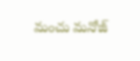మంచు మనోజ్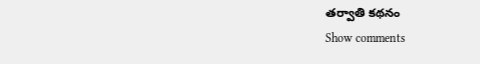తర్వాతి కథనం
Show comments